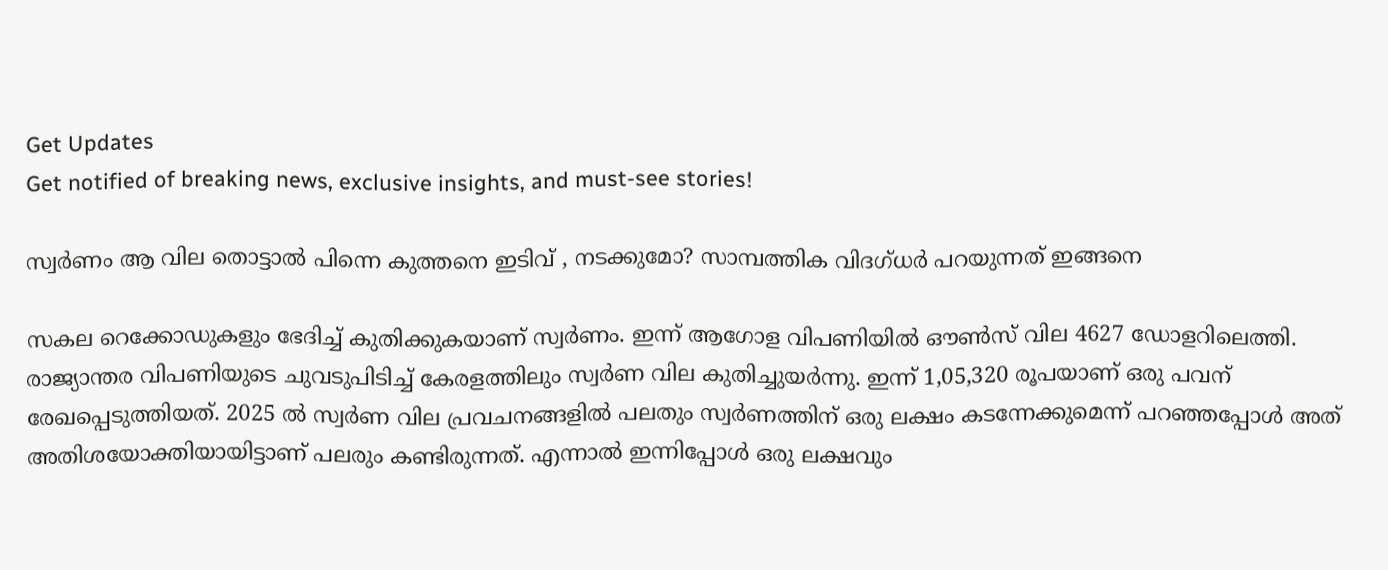Get Updates
Get notified of breaking news, exclusive insights, and must-see stories!

സ്വർണം ആ വില തൊട്ടാൽ പിന്നെ കുത്തനെ ഇടിവ് , നടക്കുമോ? സാമ്പത്തിക വിദഗ്ധർ പറയുന്നത് ഇങ്ങനെ

സകല റെക്കോഡുകളും ഭേദിച്ച് കുതിക്കുകയാണ് സ്വർണം. ഇന്ന് ആഗോള വിപണിയിൽ ഔണ്‍സ് വില 4627 ഡോളറിലെത്തി. രാജ്യാന്തര വിപണിയുടെ ചുവടുപിടിച്ച് കേരളത്തിലും സ്വർണ വില കുതിച്ചുയർന്നു. ഇന്ന് 1,05,320 രൂപയാണ് ഒരു പവന് രേഖപ്പെടുത്തിയത്. 2025 ൽ സ്വർണ വില പ്രവചനങ്ങളിൽ പലതും സ്വർണത്തിന് ഒരു ലക്ഷം കടന്നേക്കുമെന്ന് പറഞ്ഞപ്പോൾ അത് അതിശയോക്തിയായിട്ടാണ് പലരും കണ്ടിരുന്നത്. എന്നാൽ ഇന്നിപ്പോൾ ഒരു ലക്ഷവും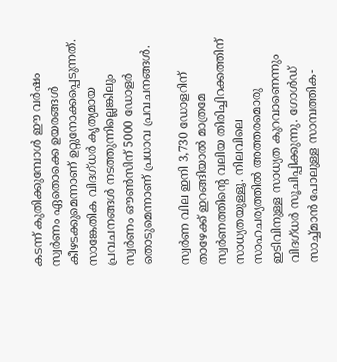കടന്ന് കുതിക്കുമ്പോൾ ഈ വർഷം സ്വർണം ഏതൊക്കെ ഉയരങ്ങൾ കീഴടക്കുമെന്നാണ് ഉറ്റുനോക്കപ്പെടുന്നത്. സാങ്കേതിക വിദഗ്ധർ കൃത്യമായ പ്രവചനങ്ങൾ നടത്തുന്നില്ലെങ്കിലും സ്വർണം ഔണ്‍സിന് 5000 ഡോളർ തൊടുമെന്നാണ് പ്രധാവ പ്രവചനങ്ങൾ.

സ്വർണ വില ഇനി 3,730 ഡോളറിന് താഴേക്ക് ഇറങ്ങിയാൽ മാത്രമേ സ്വർണത്തിൻ്റെ വലിയ തിരിച്ചിറക്കത്തിന് സാധ്യതയുള്ളൂ. നിലവിലെ സാഹചര്യത്തിൽ അത്തരമൊരു ഇടിവിനുള്ള സാധ്യത കുറവാണെന്നും വിദഗ്ധർ സൂചിപ്പിക്കുന്നു. ഗോൾഡ് സാച്ച്മാൻ പോലുള്ള സാമ്പത്തിക-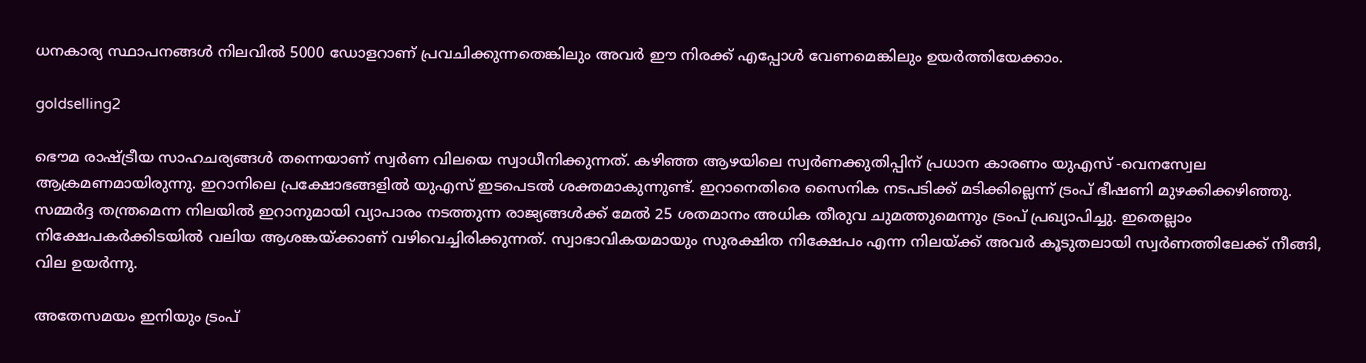ധനകാര്യ സ്ഥാപനങ്ങൾ നിലവിൽ 5000 ഡോളറാണ് പ്രവചിക്കുന്നതെങ്കിലും അവർ ഈ നിരക്ക് എപ്പോൾ വേണമെങ്കിലും ഉയർത്തിയേക്കാം.

goldselling2

ഭൌമ രാഷ്ട്രീയ സാഹചര്യങ്ങൾ തന്നെയാണ് സ്വർണ വിലയെ സ്വാധീനിക്കുന്നത്. കഴിഞ്ഞ ആഴയിലെ സ്വർണക്കുതിപ്പിന് പ്രധാന കാരണം യുഎസ് -വെനസ്വേല ആക്രമണമായിരുന്നു. ഇറാനിലെ പ്രക്ഷോഭങ്ങളിൽ യുഎസ് ഇടപെടൽ ശക്തമാകുന്നുണ്ട്. ഇറാനെതിരെ സൈനിക നടപടിക്ക് മടിക്കില്ലെന്ന് ട്രംപ് ഭീഷണി മുഴക്കിക്കഴിഞ്ഞു. സമ്മർദ്ദ തന്ത്രമെന്ന നിലയിൽ ഇറാനുമായി വ്യാപാരം നടത്തുന്ന രാജ്യങ്ങൾക്ക് മേൽ 25 ശതമാനം അധിക തീരുവ ചുമത്തുമെന്നും ട്രംപ് പ്രഖ്യാപിച്ചു. ഇതെല്ലാം നിക്ഷേപകർക്കിടയിൽ വലിയ ആശങ്കയ്ക്കാണ് വഴിവെച്ചിരിക്കുന്നത്. സ്വാഭാവികയമായും സുരക്ഷിത നിക്ഷേപം എന്ന നിലയ്ക്ക് അവർ കൂടുതലായി സ്വർണത്തിലേക്ക് നീങ്ങി, വില ഉയർന്നു.

അതേസമയം ഇനിയും ട്രംപ്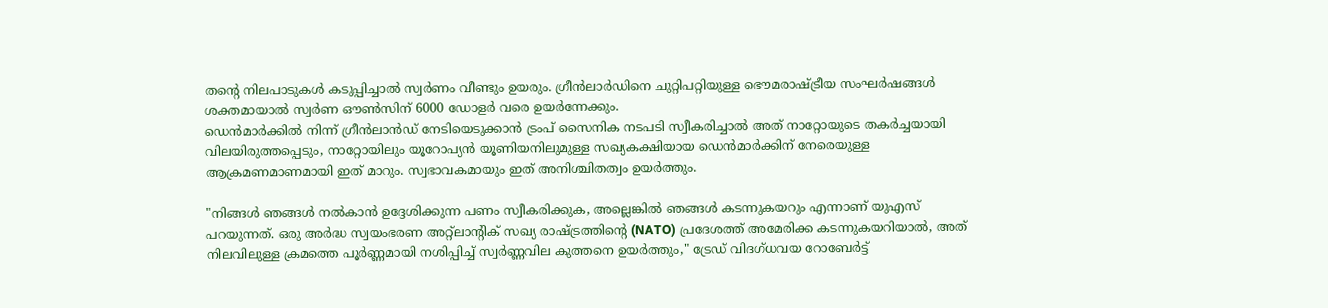തൻ്റെ നിലപാടുകൾ കടുപ്പിച്ചാൽ സ്വർണം വീണ്ടും ഉയരും. ഗ്രീൻലാർഡിനെ ചുറ്റിപറ്റിയുള്ള ഭൌമരാഷ്ട്രീയ സംഘർഷങ്ങൾ ശക്തമായാൽ സ്വർണ ഔണ്‍സിന് 6000 ഡോളർ വരെ ഉയർന്നേക്കും.
ഡെൻമാർക്കിൽ നിന്ന് ഗ്രീൻലാൻഡ് നേടിയെടുക്കാൻ ട്രംപ് സൈനിക നടപടി സ്വീകരിച്ചാൽ അത് നാറ്റോയുടെ തകർച്ചയായി വിലയിരുത്തപ്പെടും, നാറ്റോയിലും യൂറോപ്യൻ യൂണിയനിലുമുള്ള സഖ്യകക്ഷിയായ ഡെൻമാർക്കിന് നേരെയുള്ള ആക്രമണമാണമായി ഇത് മാറും. സ്വഭാവകമായും ഇത് അനിശ്ചിതത്വം ഉയർത്തും.

"നിങ്ങൾ ഞങ്ങൾ നൽകാൻ ഉദ്ദേശിക്കുന്ന പണം സ്വീകരിക്കുക, അല്ലെങ്കിൽ ഞങ്ങൾ കടന്നുകയറും എന്നാണ് യുഎസ് പറയുന്നത്. ഒരു അർദ്ധ സ്വയംഭരണ അറ്റ്ലാന്റിക് സഖ്യ രാഷ്ട്രത്തിന്റെ (NATO) പ്രദേശത്ത് അമേരിക്ക കടന്നുകയറിയാൽ, അത് നിലവിലുള്ള ക്രമത്തെ പൂർണ്ണമായി നശിപ്പിച്ച് സ്വർണ്ണവില കുത്തനെ ഉയർത്തും," ട്രേഡ് വിദഗ്ധവയ റോബേർട്ട്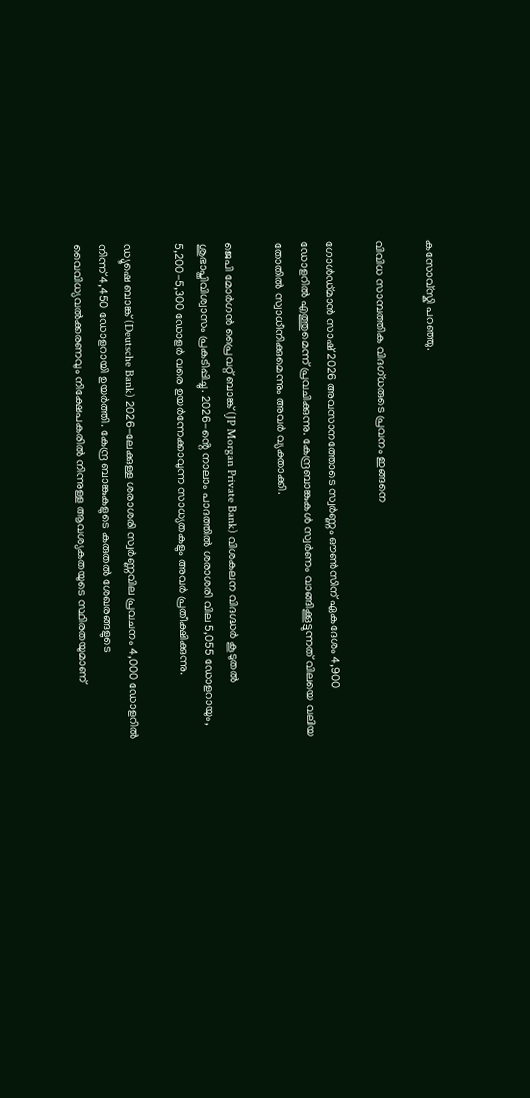കസോവ്സ്കി പറഞ്ഞു.

വിവിധ സാമ്പത്തിക വിദഗ്ധരുടെ പ്രവനം ഇങ്ങനെ

ഗോൾഡ്മാൻ സാഷ് 2026 അവസാനത്തോടെ സ്വർണ്ണം ഔൺസിന് ഏകദേശം 4,900 ഡോളറിൽ എത്തുമെന്ന് പ്രവചിക്കുന്നു. കേന്ദ്രബാങ്കുകൾ സ്വർണം വാങ്ങിക്കൂട്ടുന്നത് വിലയെ വലിയ തോതിൽ സ്വാധീനിക്കുമെന്നും അവർ വ്യക്താക്കി.

ജെപി മോർഗൻ പ്രൈവറ്റ് ബാങ്ക് (JP Morgan Private Bank) വിശകലന വിദഗ്ദ്ധർ കൂടുതൽ ശുഭാപ്തിവിശ്വാസം പ്രകടിപ്പിച്ചു. 2026-ൻ്റെ നാലാം പാദത്തിൽ ശരാശരി വില 5,055 ഡോളറായും, 5,200-5,300 ഡോളർ വരെ ഉയർന്നേക്കാവുന്ന സാധ്യതകളും അവർ പ്രതീക്ഷിക്കുന്നു.

ഡ്യൂഷെ ബാങ്ക് (Deutsche Bank) 2026-ലേക്കുള്ള ശരാശരി സ്വർണ്ണവില പ്രവചനം 4,000 ഡോളറിൽ നിന്ന് 4,450 ഡോളറായി ഉയർത്തി. കേന്ദ്ര ബാങ്കുകളുടെ കരുതൽ ശേഖരങ്ങളുടെ വൈവിധ്യവൽക്കരണവും നിക്ഷേപകരിൽ നിന്നുള്ള ആവശ്യകതയുടെ സ്ഥിരതയുമാണ്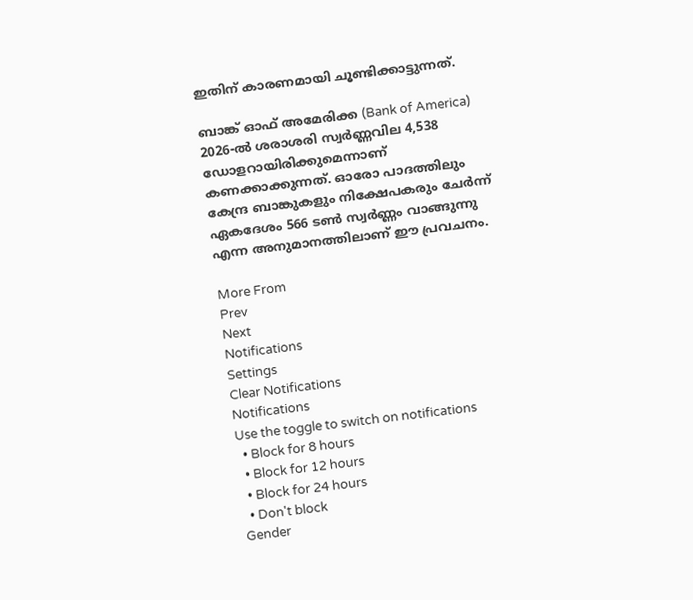ഇതിന് കാരണമായി ചൂണ്ടിക്കാട്ടുന്നത്.

ബാങ്ക് ഓഫ് അമേരിക്ക (Bank of America) 2026-ൽ ശരാശരി സ്വർണ്ണവില 4,538 ഡോളറായിരിക്കുമെന്നാണ് കണക്കാക്കുന്നത്. ഓരോ പാദത്തിലും കേന്ദ്ര ബാങ്കുകളും നിക്ഷേപകരും ചേർന്ന് ഏകദേശം 566 ടൺ സ്വർണ്ണം വാങ്ങുന്നു എന്ന അനുമാനത്തിലാണ് ഈ പ്രവചനം.

More From
Prev
Next
Notifications
Settings
Clear Notifications
Notifications
Use the toggle to switch on notifications
  • Block for 8 hours
  • Block for 12 hours
  • Block for 24 hours
  • Don't block
Gender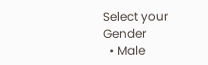Select your Gender
  • Male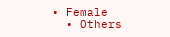• Female
  • Others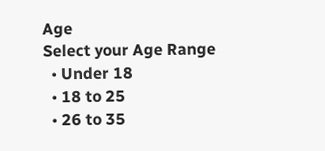Age
Select your Age Range
  • Under 18
  • 18 to 25
  • 26 to 35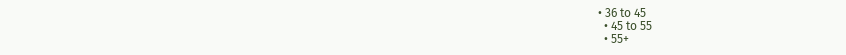• 36 to 45
  • 45 to 55
  • 55+